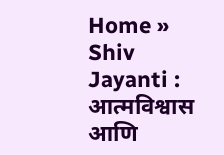Home » Shiv Jayanti : आत्मविश्वास आणि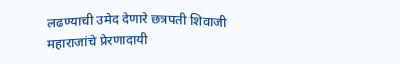लढण्याची उमेद देणारे छत्रपती शिवाजी महाराजांचे प्रेरणादायी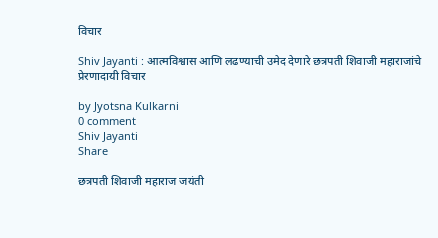विचार

Shiv Jayanti : आत्मविश्वास आणि लढण्याची उमेद देणारे छत्रपती शिवाजी महाराजांचे प्रेरणादायी विचार

by Jyotsna Kulkarni
0 comment
Shiv Jayanti
Share

छत्रपती शिवाजी महाराज जयंती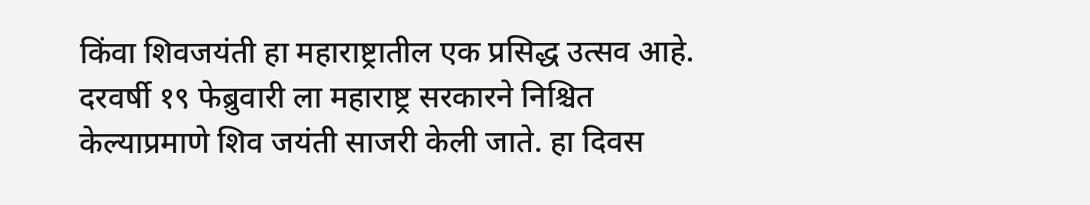किंवा शिवजयंती हा महाराष्ट्रातील एक प्रसिद्ध उत्सव आहे. दरवर्षी १९ फेब्रुवारी ला महाराष्ट्र सरकारने निश्चित केल्याप्रमाणे शिव जयंती साजरी केली जाते. हा दिवस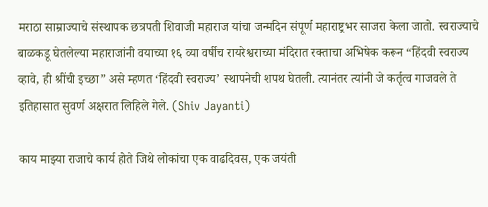मराठा साम्राज्याचे संस्थापक छत्रपती शिवाजी महाराज यांचा जन्मदिन संपूर्ण महाराष्ट्रभर साजरा केला जातो. स्वराज्याचे बाळकडू घेतलेल्या महाराजांनी वयाच्या १६ व्या वर्षीच रायरेश्वराच्या मंदिरात रक्ताचा अभिषेक करून “हिंदवी स्वराज्य व्हावे, ही श्रींची इच्छा” असे म्हणत ‘हिंदवी स्वराज्य’ स्थापनेची शपथ घेतली. त्यानंतर त्यांनी जे कर्तृत्व गाजवले ते इतिहासात सुवर्ण अक्षरात लिहिले गेले. (Shiv Jayanti)

काय माझ्या राजाचे कार्य होते जिथे लोकांचा एक वाढदिवस, एक जयंती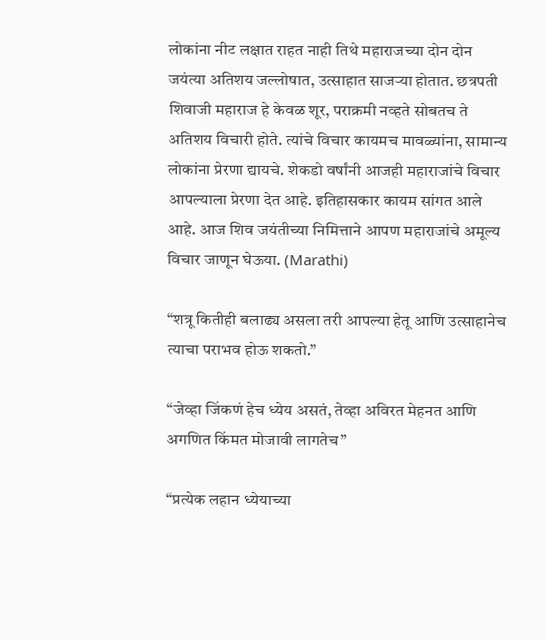लोकांना नीट लक्षात राहत नाही तिथे महाराजच्या दोन दोन जयंत्या अतिशय जल्लोषात, उत्साहात साजऱ्या होतात. छत्रपती शिवाजी महाराज हे केवळ शूर, पराक्रमी नव्हते सोबतच ते अतिशय विचारी होते. त्यांचे विचार कायमच मावळ्यांना, सामान्य लोकांना प्रेरणा द्यायचे. शेकडो वर्षांनी आजही महाराजांचे विचार आपल्याला प्रेरणा देत आहे. इतिहासकार कायम सांगत आले आहे. आज शिव जयंतीच्या निमित्ताने आपण महाराजांचे अमूल्य विचार जाणून घेऊया. (Marathi)

“शत्रू कितीही बलाढ्य असला तरी आपल्या हेतू आणि उत्साहानेच त्याचा पराभव होऊ शकतो.”

“जेव्हा जिंकणं हेच ध्येय असतं, तेव्हा अविरत मेहनत आणि अगणित किंमत मोजावी लागतेच”

“प्रत्येक लहान ध्येयाच्या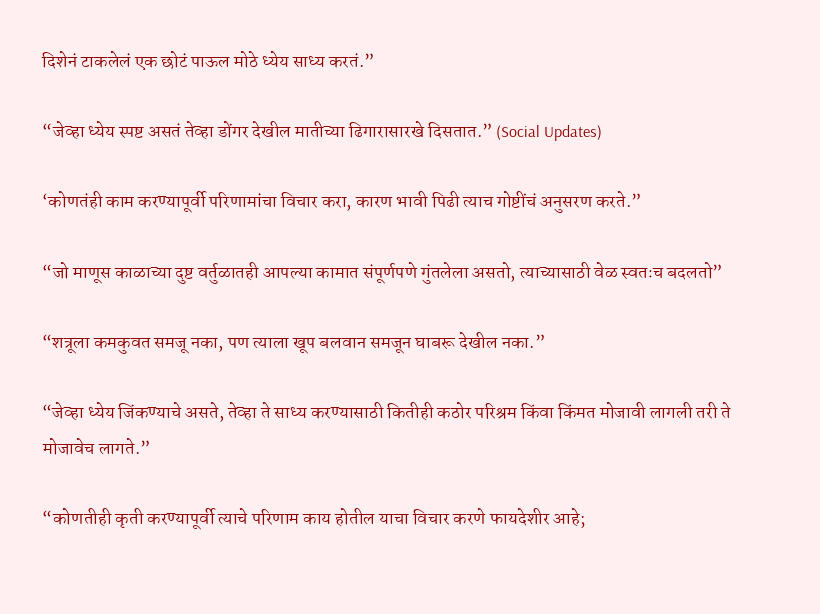दिशेनं टाकलेलं एक छोटं पाऊल मोठे ध्येय साध्य करतं.”

“जेव्हा ध्येय स्पष्ट असतं तेव्हा डोंगर देखील मातीच्या ढिगारासारखे दिसतात.” (Social Updates)

‘कोणतंही काम करण्यापूर्वी परिणामांचा विचार करा, कारण भावी पिढी त्याच गोष्टींचं अनुसरण करते.”

“जो माणूस काळाच्या दुष्ट वर्तुळातही आपल्या कामात संपूर्णपणे गुंतलेला असतो, त्याच्यासाठी वेळ स्वतःच बदलतो”

“शत्रूला कमकुवत समजू नका, पण त्याला खूप बलवान समजून घाबरू देखील नका.”

“जेव्हा ध्येय जिंकण्याचे असते, तेव्हा ते साध्य करण्यासाठी कितीही कठोर परिश्रम किंवा किंमत मोजावी लागली तरी ते मोजावेच लागते.”

“कोणतीही कृती करण्यापूर्वी त्याचे परिणाम काय होतील याचा विचार करणे फायदेशीर आहे;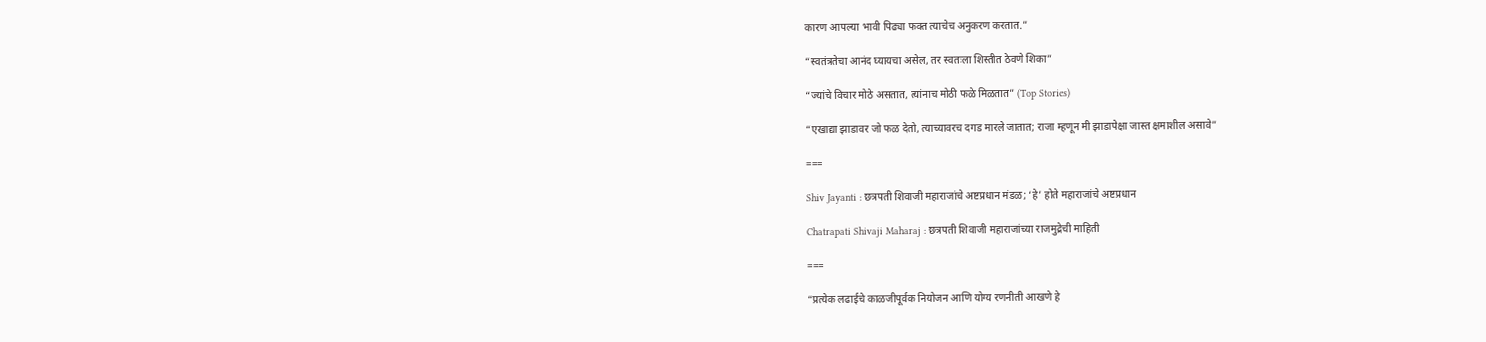कारण आपल्या भावी पिढ्या फक्त त्याचेच अनुकरण करतात.”

“स्वतंत्रतेचा आनंद घ्यायचा असेल, तर स्वतःला शिस्तीत ठेवणे शिका”

“ज्यांचे विचार मोठे असतात, त्यांनाच मोठी फळे मिळतात” (Top Stories)

“एखाद्या झाडावर जो फळ देतो, त्याच्यावरच दगड मारले जातात; राजा म्हणून मी झाडापेक्षा जास्त क्षमाशील असावे”

===

Shiv Jayanti : छत्रपती शिवाजी महाराजांचे अष्टप्रधान मंडळ; ‘हे’ होते महाराजांचे अष्टप्रधान

Chatrapati Shivaji Maharaj : छत्रपती शिवाजी महाराजांच्या राजमुद्रेची माहिती

===

“प्रत्येक लढाईचे काळजीपूर्वक नियोजन आणि योग्य रणनीती आखणे हे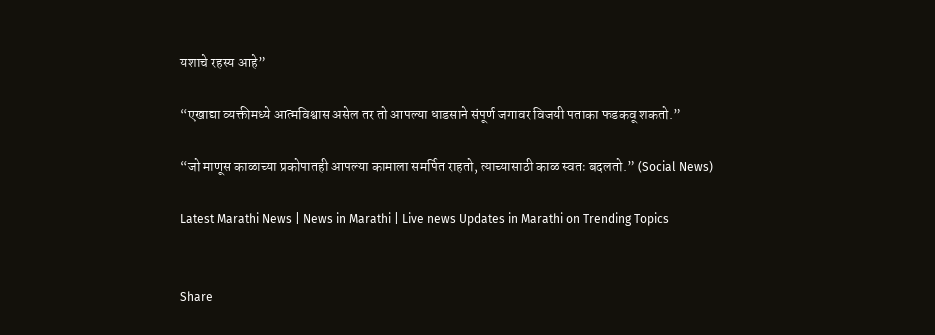यशाचे रहस्य आहे”

“एखाद्या व्यक्तीमध्ये आत्मविश्वास असेल तर तो आपल्या धाडसाने संपूर्ण जगावर विजयी पताका फडकवू शकतो.”

“जो माणूस काळाच्या प्रकोपातही आपल्या कामाला समर्पित राहतो, त्याच्यासाठी काळ स्वतः बदलतो.” (Social News)

Latest Marathi News | News in Marathi | Live news Updates in Marathi on Trending Topics


Share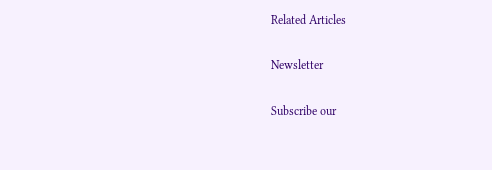Related Articles

Newsletter

Subscribe our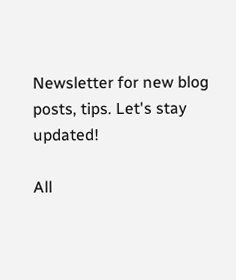Newsletter for new blog posts, tips. Let's stay updated!

All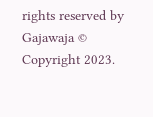rights reserved by Gajawaja © Copyright 2023.